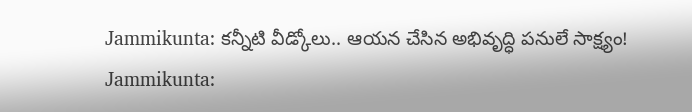Jammikunta: కన్నీటి వీడ్కోలు.. ఆయన చేసిన అభివృద్ధి పనులే సాక్ష్యం!
Jammikunta: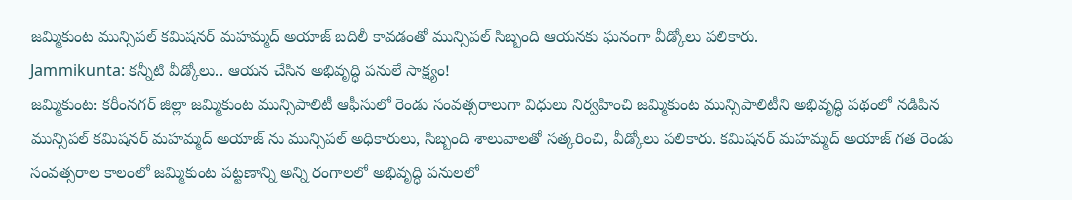జమ్మికుంట మున్సిపల్ కమిషనర్ మహమ్మద్ అయాజ్ బదిలీ కావడంతో మున్సిపల్ సిబ్బంది ఆయనకు ఘనంగా వీడ్కోలు పలికారు.
Jammikunta: కన్నీటి వీడ్కోలు.. ఆయన చేసిన అభివృద్ధి పనులే సాక్ష్యం!
జమ్మికుంట: కరీంనగర్ జిల్లా జమ్మికుంట మున్సిపాలిటీ ఆఫీసులో రెండు సంవత్సరాలుగా విధులు నిర్వహించి జమ్మికుంట మున్సిపాలిటీని అభివృద్ధి పథంలో నడిపిన మున్సిపల్ కమిషనర్ మహమ్మద్ అయాజ్ ను మున్సిపల్ అధికారులు, సిబ్బంది శాలువాలతో సత్కరించి, వీడ్కోలు పలికారు. కమిషనర్ మహమ్మద్ అయాజ్ గత రెండు సంవత్సరాల కాలంలో జమ్మికుంట పట్టణాన్ని అన్ని రంగాలలో అభివృద్ధి పనులలో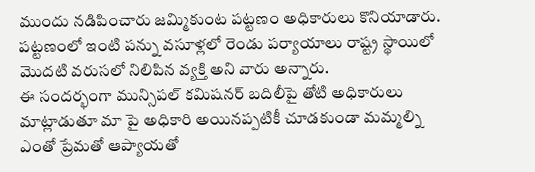ముందు నడిపించారు జమ్మికుంట పట్టణం అధికారులు కొనియాడారు. పట్టణంలో ఇంటి పన్ను వసూళ్లలో రెండు పర్యాయాలు రాష్ట్ర స్థాయిలో మొదటి వరుసలో నిలిపిన వ్యక్తి అని వారు అన్నారు.
ఈ సందర్భంగా మున్సిపల్ కమిషనర్ బదిలీపై తోటి అధికారులు మాట్లాడుతూ మా పై అధికారి అయినప్పటికీ చూడకుండా మమ్మల్ని ఎంతో ప్రేమతో ఆప్యాయతో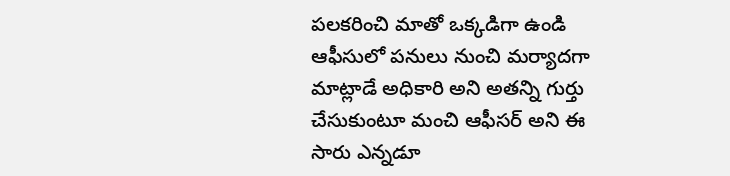పలకరించి మాతో ఒక్కడిగా ఉండి ఆఫీసులో పనులు నుంచి మర్యాదగా మాట్లాడే అధికారి అని అతన్ని గుర్తు చేసుకుంటూ మంచి ఆఫీసర్ అని ఈ సారు ఎన్నడూ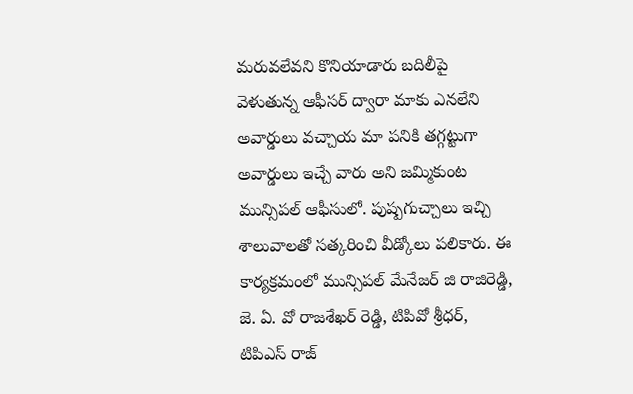మరువలేవని కొనియాడారు బదిలీపై వెళుతున్న ఆఫీసర్ ద్వారా మాకు ఎనలేని అవార్డులు వచ్చాయ మా పనికి తగ్గట్టుగా అవార్డులు ఇచ్చే వారు అని జమ్మికుంట మున్సిపల్ ఆఫీసులో. పుష్పగుచ్చాలు ఇచ్చి శాలువాలతో సత్కరించి వీడ్కోలు పలికారు. ఈ కార్యక్రమంలో మున్సిపల్ మేనేజర్ జి రాజిరెడ్డి, జె. ఏ. వో రాజశేఖర్ రెడ్డి, టిపివో శ్రీధర్, టిపిఎస్ రాజ్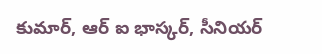కుమార్, ఆర్ ఐ భాస్కర్, సీనియర్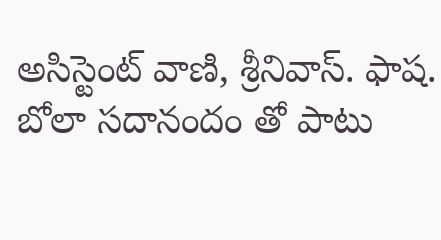అసిస్టెంట్ వాణి, శ్రీనివాస్. ఫాష. బోలా సదానందం తో పాటు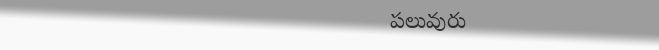పలువురు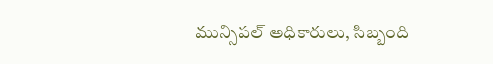మున్సిపల్ అధికారులు, సిబ్బంది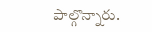పాల్గొన్నారు.